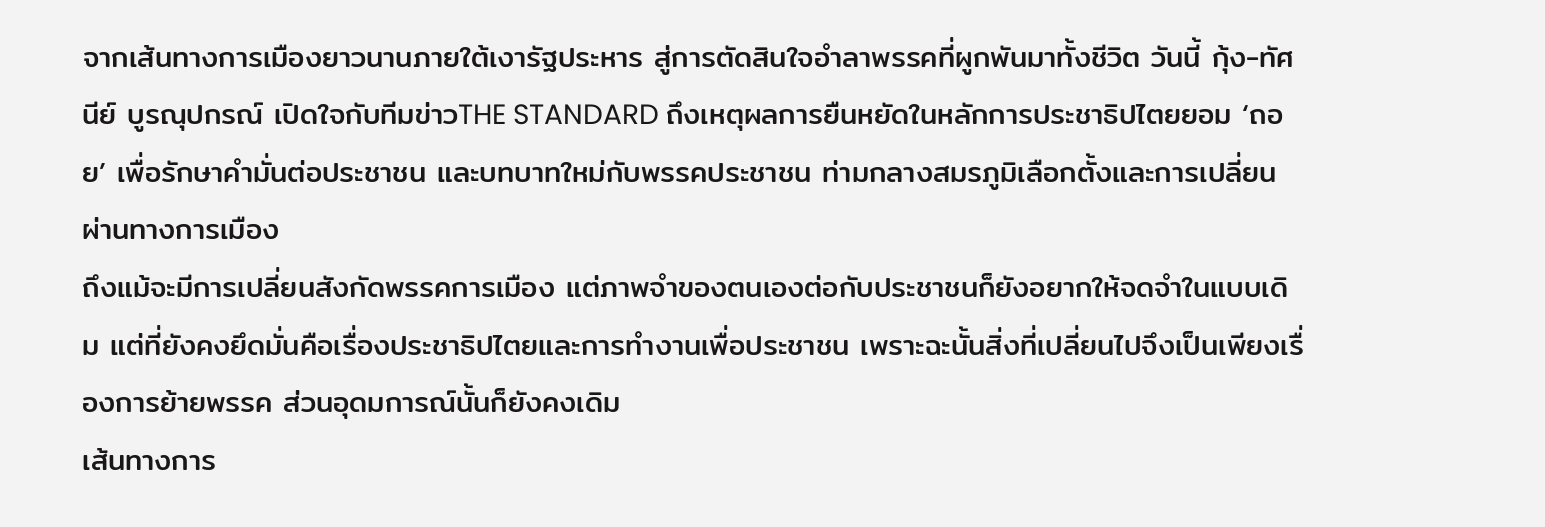จากเส้นทางการเมืองยาวนานภายใต้เงารัฐประหาร สู่การตัดสินใจอำลาพรรคที่ผูกพันมาทั้งชีวิต วันนี้ กุ้ง-ทัศนีย์ บูรณุปกรณ์ เปิดใจกับทีมข่าวTHE STANDARD ถึงเหตุผลการยืนหยัดในหลักการประชาธิปไตยยอม ‘ถอย’ เพื่อรักษาคำมั่นต่อประชาชน และบทบาทใหม่กับพรรคประชาชน ท่ามกลางสมรภูมิเลือกตั้งและการเปลี่ยนผ่านทางการเมือง
ถึงแม้จะมีการเปลี่ยนสังกัดพรรคการเมือง แต่ภาพจำของตนเองต่อกับประชาชนก็ยังอยากให้จดจำในแบบเดิม แต่ที่ยังคงยึดมั่นคือเรื่องประชาธิปไตยและการทำงานเพื่อประชาชน เพราะฉะนั้นสิ่งที่เปลี่ยนไปจึงเป็นเพียงเรื่องการย้ายพรรค ส่วนอุดมการณ์นั้นก็ยังคงเดิม
เส้นทางการ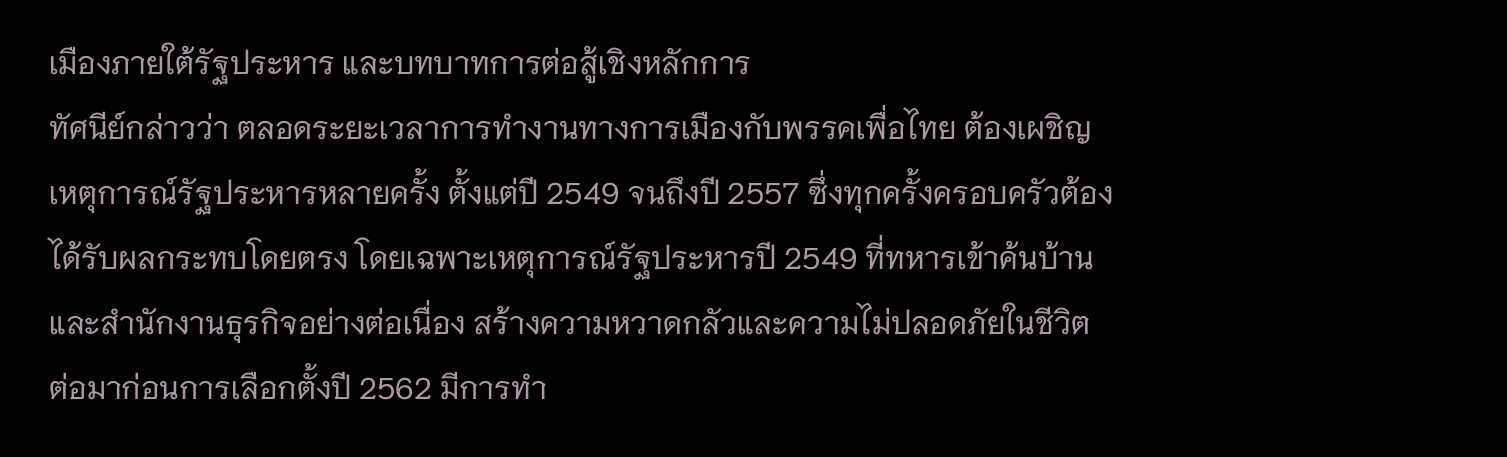เมืองภายใต้รัฐประหาร และบทบาทการต่อสู้เชิงหลักการ
ทัศนีย์กล่าวว่า ตลอดระยะเวลาการทำงานทางการเมืองกับพรรคเพื่อไทย ต้องเผชิญเหตุการณ์รัฐประหารหลายครั้ง ตั้งแต่ปี 2549 จนถึงปี 2557 ซึ่งทุกครั้งครอบครัวต้องได้รับผลกระทบโดยตรง โดยเฉพาะเหตุการณ์รัฐประหารปี 2549 ที่ทหารเข้าค้นบ้านและสำนักงานธุรกิจอย่างต่อเนื่อง สร้างความหวาดกลัวและความไม่ปลอดภัยในชีวิต
ต่อมาก่อนการเลือกตั้งปี 2562 มีการทำ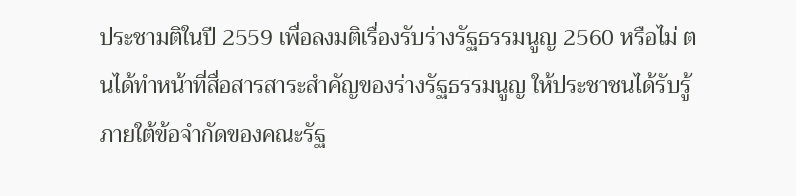ประชามติในปี 2559 เพื่อลงมติเรื่องรับร่างรัฐธรรมนูญ 2560 หรือไม่ ตนได้ทำหน้าที่สื่อสารสาระสำคัญของร่างรัฐธรรมนูญ ให้ประชาชนได้รับรู้ ภายใต้ข้อจำกัดของคณะรัฐ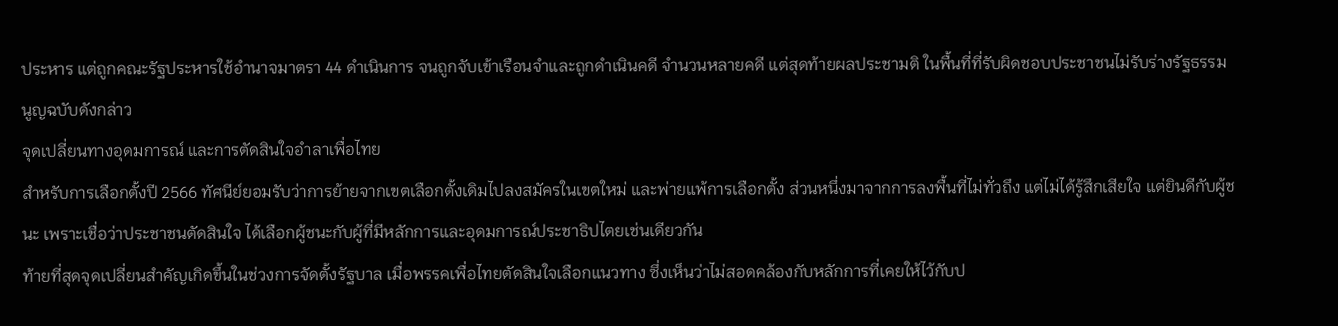ประหาร แต่ถูกคณะรัฐประหารใช้อำนาจมาตรา 44 ดำเนินการ จนถูกจับเข้าเรือนจำและถูกดำเนินคดี จำนวนหลายคดี แต่สุดท้ายผลประชามติ ในพื้นที่ที่รับผิดชอบประชาชนไม่รับร่างรัฐธรรมนูญฉบับดังกล่าว
จุดเปลี่ยนทางอุดมการณ์ และการตัดสินใจอำลาเพื่อไทย
สำหรับการเลือกตั้งปี 2566 ทัศนีย์ยอมรับว่าการย้ายจากเขตเลือกตั้งเดิมไปลงสมัครในเขตใหม่ และพ่ายแพ้การเลือกตั้ง ส่วนหนึ่งมาจากการลงพื้นที่ไม่ทั่วถึง แต่ไม่ได้รู้สึกเสียใจ แต่ยินดีกับผู้ชนะ เพราะเชื่อว่าประชาชนตัดสินใจ ได้เลือกผู้ชนะกับผู้ที่มีหลักการและอุดมการณ์ประชาธิปไตยเช่นเดียวกัน
ท้ายที่สุดจุดเปลี่ยนสำคัญเกิดขึ้นในช่วงการจัดตั้งรัฐบาล เมื่อพรรคเพื่อไทยตัดสินใจเลือกแนวทาง ซึ่งเห็นว่าไม่สอดคล้องกับหลักการที่เคยให้ไว้กับป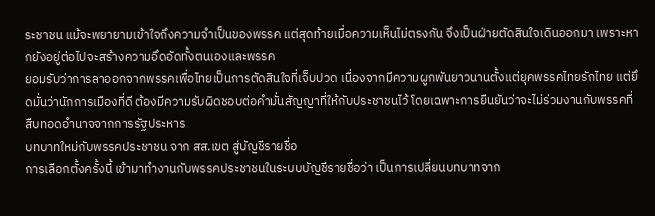ระชาชน แม้จะพยายามเข้าใจถึงความจำเป็นของพรรค แต่สุดท้ายเมื่อความเห็นไม่ตรงกัน จึงเป็นฝ่ายตัดสินใจเดินออกมา เพราะหากยังอยู่ต่อไปจะสร้างความอึดอัดทั้งตนเองและพรรค
ยอมรับว่าการลาออกจากพรรคเพื่อไทยเป็นการตัดสินใจที่เจ็บปวด เนื่องจากมีความผูกพันยาวนานตั้งแต่ยุคพรรคไทยรักไทย แต่ยึดมั่นว่านักการเมืองที่ดี ต้องมีความรับผิดชอบต่อคำมั่นสัญญาที่ให้กับประชาชนไว้ โดยเฉพาะการยืนยันว่าจะไม่ร่วมงานกับพรรคที่สืบทอดอำนาจจากการรัฐประหาร
บทบาทใหม่กับพรรคประชาชน จาก สส.เขต สู่บัญชีรายชื่อ
การเลือกตั้งครั้งนี้ เข้ามาทำงานกับพรรคประชาชนในระบบบัญชีรายชื่อว่า เป็นการเปลี่ยนบทบาทจาก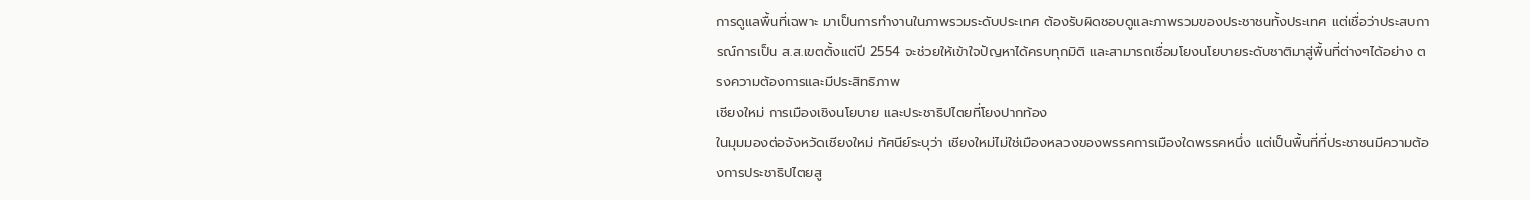การดูแลพื้นที่เฉพาะ มาเป็นการทำงานในภาพรวมระดับประเทศ ต้องรับผิดชอบดูและภาพรวมของประชาชนทั้งประเทศ แต่เชื่อว่าประสบการณ์การเป็น ส.ส.เขตตั้งแต่ปี 2554 จะช่วยให้เข้าใจปัญหาได้ครบทุกมิติ และสามารถเชื่อมโยงนโยบายระดับชาติมาสู่พื้นที่ต่างๆได้อย่าง ตรงความต้องการและมีประสิทธิภาพ
เชียงใหม่ การเมืองเชิงนโยบาย และประชาธิปไตยที่โยงปากท้อง
ในมุมมองต่อจังหวัดเชียงใหม่ ทัศนีย์ระบุว่า เชียงใหม่ไม่ใช่เมืองหลวงของพรรคการเมืองใดพรรคหนึ่ง แต่เป็นพื้นที่ที่ประชาชนมีความต้องการประชาธิปไตยสู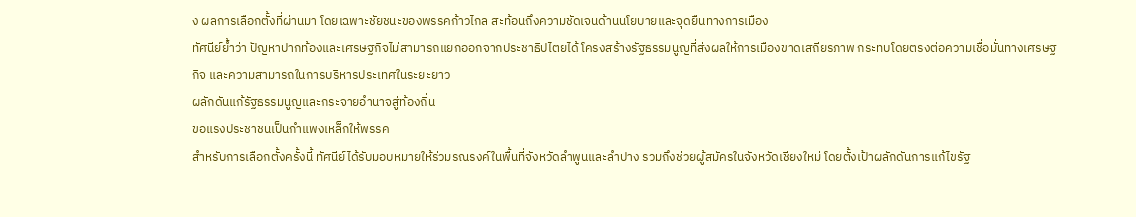ง ผลการเลือกตั้งที่ผ่านมา โดยเฉพาะชัยชนะของพรรคก้าวไกล สะท้อนถึงความชัดเจนด้านนโยบายและจุดยืนทางการเมือง
ทัศนีย์ย้ำว่า ปัญหาปากท้องและเศรษฐกิจไม่สามารถแยกออกจากประชาธิปไตยได้ โครงสร้างรัฐธรรมนูญที่ส่งผลให้การเมืองขาดเสถียรภาพ กระทบโดยตรงต่อความเชื่อมั่นทางเศรษฐกิจ และความสามารถในการบริหารประเทศในระยะยาว
ผลักดันแก้รัฐธรรมนูญและกระจายอำนาจสู่ท้องถิ่น
ขอแรงประชาชนเป็นกำแพงเหล็กให้พรรค
สำหรับการเลือกตั้งครั้งนี้ ทัศนีย์ได้รับมอบหมายให้ร่วมรณรงค์ในพื้นที่จังหวัดลำพูนและลำปาง รวมถึงช่วยผู้สมัครในจังหวัดเชียงใหม่ โดยตั้งเป้าผลักดันการแก้ไขรัฐ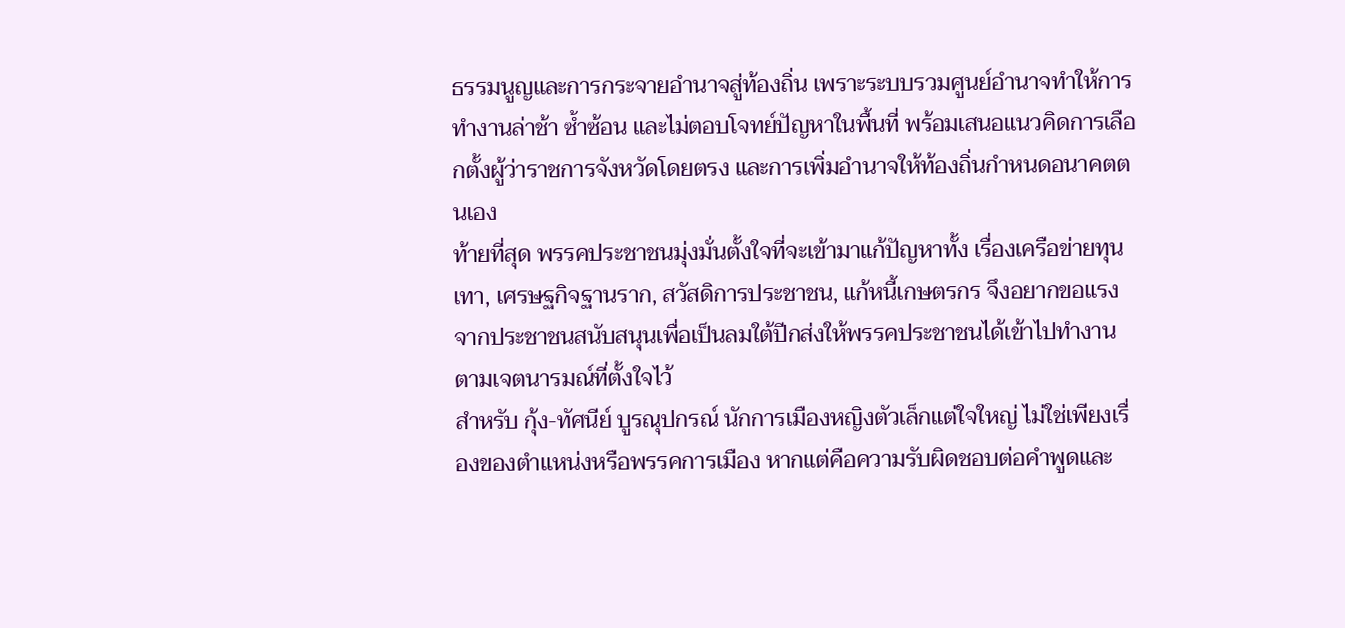ธรรมนูญและการกระจายอำนาจสู่ท้องถิ่น เพราะระบบรวมศูนย์อำนาจทำให้การทำงานล่าช้า ซ้ำซ้อน และไม่ตอบโจทย์ปัญหาในพื้นที่ พร้อมเสนอแนวคิดการเลือกตั้งผู้ว่าราชการจังหวัดโดยตรง และการเพิ่มอำนาจให้ท้องถิ่นกำหนดอนาคตตนเอง
ท้ายที่สุด พรรคประชาชนมุ่งมั่นตั้งใจที่จะเข้ามาแก้ปัญหาทั้ง เรื่องเครือข่ายทุนเทา, เศรษฐกิจฐานราก, สวัสดิการประชาชน, แก้หนี้เกษตรกร จึงอยากขอแรงจากประชาชนสนับสนุนเพื่อเป็นลมใต้ปีกส่งให้พรรคประชาชนได้เข้าไปทำงานตามเจตนารมณ์ที่ตั้งใจไว้
สำหรับ กุ้ง-ทัศนีย์ บูรณุปกรณ์ นักการเมืองหญิงตัวเล็กแต่ใจใหญ่ ไม่ใช่เพียงเรื่องของตำแหน่งหรือพรรคการเมือง หากแต่คือความรับผิดชอบต่อคำพูดและ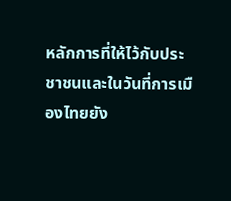หลักการที่ให้ไว้กับประชาชนและในวันที่การเมืองไทยยัง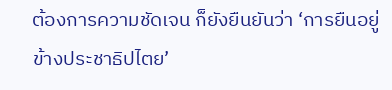ต้องการความชัดเจน ก็ยังยืนยันว่า ‘การยืนอยู่ข้างประชาธิปไตย’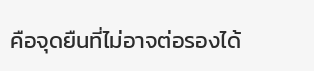คือจุดยืนที่ไม่อาจต่อรองได้